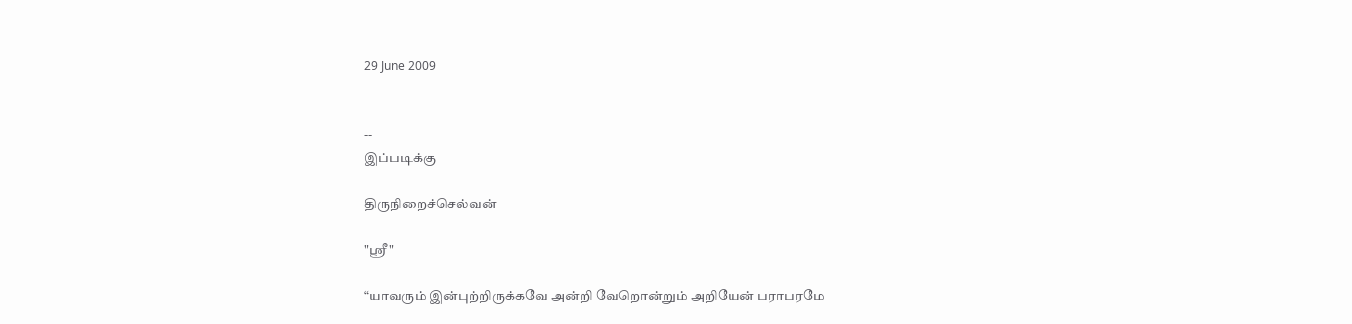29 June 2009


--
இப்படிக்கு

திருநிறைச்செல்வன்

"ஸ்ரீ"

“யாவரும் இன்புற்றிருக்கவே அன்றி வேறொன்றும் அறியேன் பராபரமே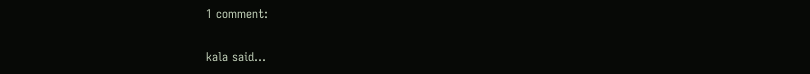1 comment:

kala said...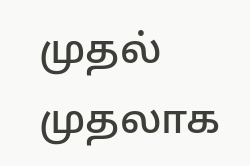முதல் முதலாக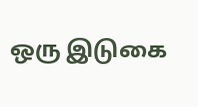ஒரு இடுகை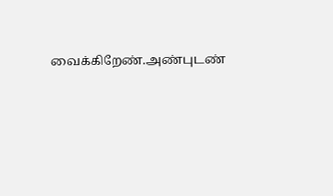வைக்கிறேண்.அண்புடண்